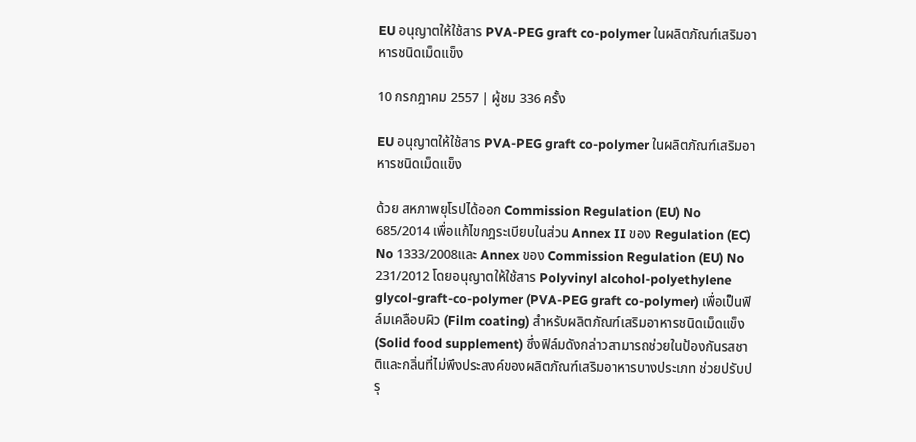EU อนุญาตให้ใช้สาร PVA-PEG graft co-polymer ในผลิตภัณฑ์เสริมอาหารชนิดเม็ดแข็ง

10 กรกฎาคม 2557 | ผู้ชม 336 ครั้ง

EU อนุญาตให้ใช้สาร PVA-PEG graft co-polymer ในผลิตภัณฑ์เสริมอาหารชนิดเม็ดแข็ง

ด้วย สหภาพยุโรปได้ออก Commission Regulation (EU) No 685/2014 เพื่อแก้ไขกฎระเบียบในส่วน Annex II ของ Regulation (EC) No 1333/2008และ Annex ของ Commission Regulation (EU) No 231/2012 โดยอนุญาตให้ใช้สาร Polyvinyl alcohol-polyethylene glycol-graft-co-polymer (PVA-PEG graft co-polymer) เพื่อเป็นฟิล์มเคลือบผิว (Film coating) สำหรับผลิตภัณฑ์เสริมอาหารชนิดเม็ดแข็ง (Solid food supplement) ซึ่งฟิล์มดังกล่าวสามารถช่วยในป้องกันรสชาติและกลิ่นที่ไม่พึงประสงค์ของผลิตภัณฑ์เสริมอาหารบางประเภท ช่วยปรับปรุ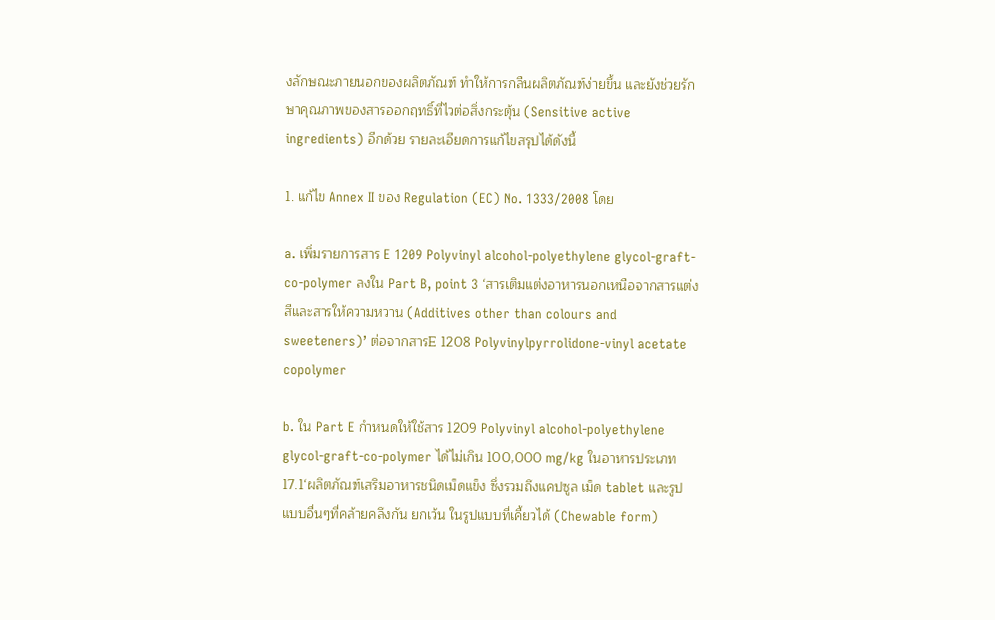งลักษณะภายนอกของผลิตภัณฑ์ ทำให้การกลืนผลิตภัณฑ์ง่ายขึ้น และยังช่วยรักษาคุณภาพของสารออกฤทธิ์ที่ไวต่อสิ่งกระตุ้น (Sensitive active ingredients) อีกด้วย รายละเอียดการแก้ไขสรุปได้ดังนี้

1. แก้ไข Annex II ของ Regulation (EC) No. 1333/2008 โดย

a. เพิ่มรายการสาร E 1209 Polyvinyl alcohol-polyethylene glycol-graft-co-polymer ลงใน Part B, point 3 ‘สารเติมแต่งอาหารนอกเหนือจากสารแต่งสีและสารให้ความหวาน (Additives other than colours and sweeteners)’ ต่อจากสารE 1208 Polyvinylpyrrolidone-vinyl acetate copolymer

b. ใน Part E กำหนดให้ใช้สาร 1209 Polyvinyl alcohol-polyethylene glycol-graft-co-polymer ได้ไม่เกิน 100,000 mg/kg ในอาหารประเภท 17.1‘ผลิตภัณฑ์เสริมอาหารชนิดเม็ดแข็ง ซึ่งรวมถึงแคปซูล เม็ด tablet และรูปแบบอื่นๆที่คล้ายคลึงกัน ยกเว้น ในรูปแบบที่เคี้ยวได้ (Chewable form)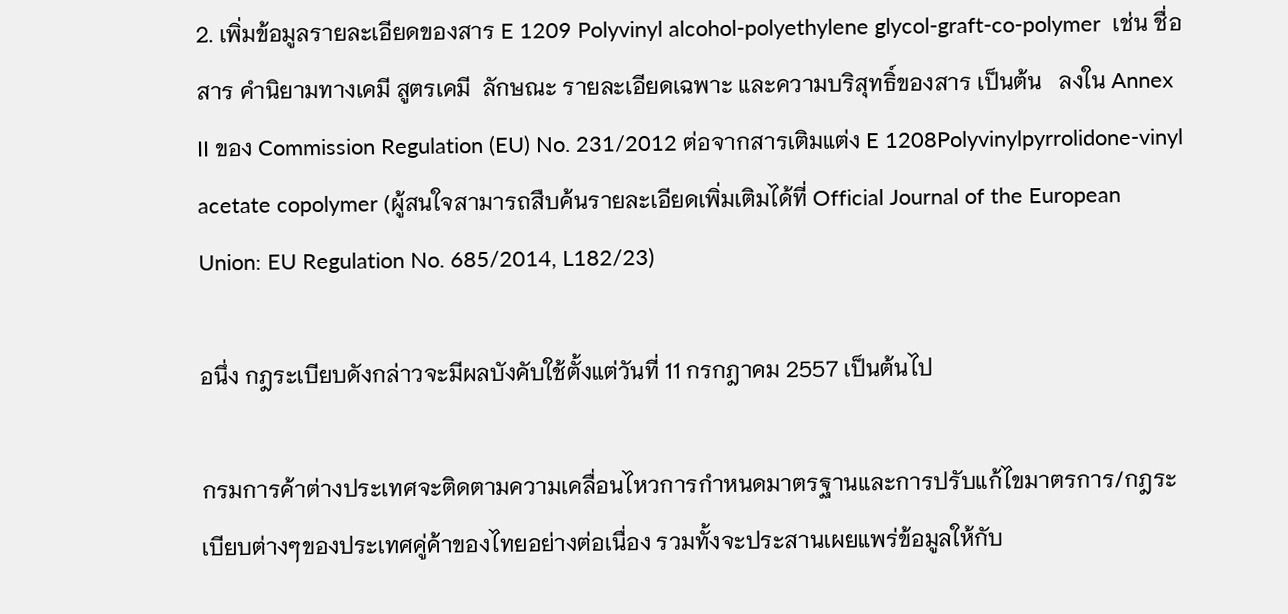2. เพิ่มข้อมูลรายละเอียดของสาร E 1209 Polyvinyl alcohol-polyethylene glycol-graft-co-polymer  เช่น ชื่อสาร คำนิยามทางเคมี สูตรเคมี  ลักษณะ รายละเอียดเฉพาะ และความบริสุทธิ์ของสาร เป็นต้น   ลงใน Annex II ของ Commission Regulation (EU) No. 231/2012 ต่อจากสารเติมแต่ง E 1208Polyvinylpyrrolidone-vinyl acetate copolymer (ผู้สนใจสามารถสืบค้นรายละเอียดเพิ่มเติมได้ที่ Official Journal of the European Union: EU Regulation No. 685/2014, L182/23)

อนึ่ง กฎระเบียบดังกล่าวจะมีผลบังคับใช้ตั้งแต่วันที่ 11 กรกฎาคม 2557 เป็นต้นไป

กรมการค้าต่างประเทศจะติดตามความเคลื่อนไหวการกำหนดมาตรฐานและการปรับแก้ไขมาตรการ/กฎระเบียบต่างๆของประเทศคู่ค้าของไทยอย่างต่อเนื่อง รวมทั้งจะประสานเผยแพร่ข้อมูลให้กับ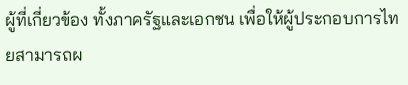ผู้ที่เกี่ยวข้อง ทั้งภาครัฐและเอกชน เพื่อให้ผู้ประกอบการไทยสามารถผ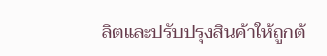ลิตและปรับปรุงสินค้าให้ถูกต้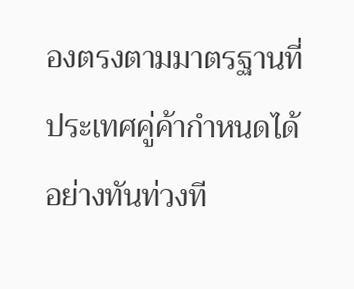องตรงตามมาตรฐานที่ ประเทศคู่ค้ากำหนดได้อย่างทันท่วงที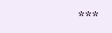***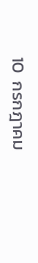10  กรกฎาคม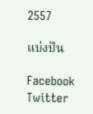2557

แบ่งปัน

Facebook Twitter